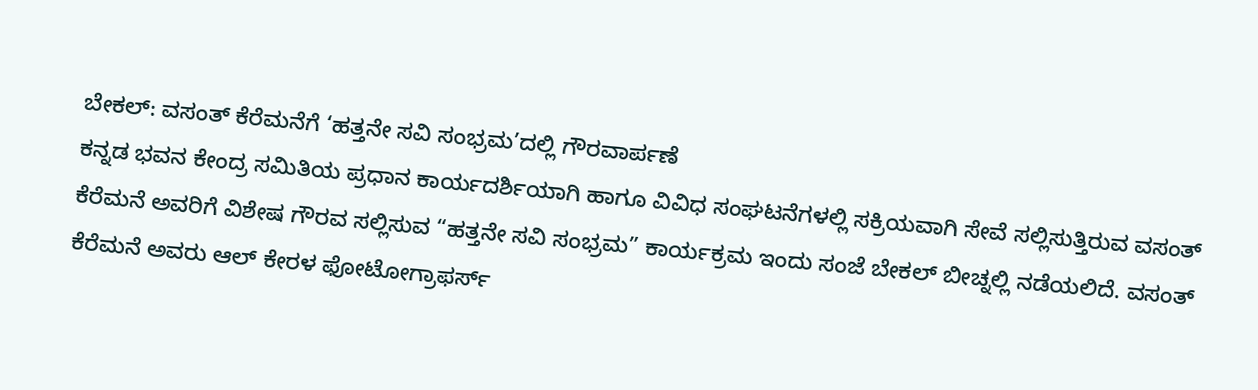ಬೇಕಲ್: ವಸಂತ್ ಕೆರೆಮನೆಗೆ ‘ಹತ್ತನೇ ಸವಿ ಸಂಭ್ರಮ’ದಲ್ಲಿ ಗೌರವಾರ್ಪಣೆ
ಕನ್ನಡ ಭವನ ಕೇಂದ್ರ ಸಮಿತಿಯ ಪ್ರಧಾನ ಕಾರ್ಯದರ್ಶಿಯಾಗಿ ಹಾಗೂ ವಿವಿಧ ಸಂಘಟನೆಗಳಲ್ಲಿ ಸಕ್ರಿಯವಾಗಿ ಸೇವೆ ಸಲ್ಲಿಸುತ್ತಿರುವ ವಸಂತ್ ಕೆರೆಮನೆ ಅವರಿಗೆ ವಿಶೇಷ ಗೌರವ ಸಲ್ಲಿಸುವ “ಹತ್ತನೇ ಸವಿ ಸಂಭ್ರಮ” ಕಾರ್ಯಕ್ರಮ ಇಂದು ಸಂಜೆ ಬೇಕಲ್ ಬೀಚ್ನಲ್ಲಿ ನಡೆಯಲಿದೆ. ವಸಂತ್ ಕೆರೆಮನೆ ಅವರು ಆಲ್ ಕೇರಳ ಫೋಟೋಗ್ರಾಫರ್ಸ್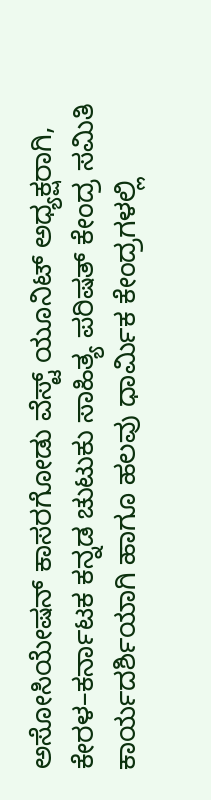ಅಸೋಸಿಯೇಷನ್ ಕಾಸರಗೋಡು ವೆಸ್ಟ್ ಯೂನಿಟ್ ಅಧ್ಯಕ್ಷರಾಗಿ, ಕೇರಳ–ಕರ್ನಾಟಕ ಕನ್ನಡ ಚುಟುಕು ಸಾಹಿತ್ಯ ಪರಿಷತ್ ಕೇಂದ್ರ ಸಮಿತಿ ಕಾರ್ಯದರ್ಶಿಯಾಗಿ ಹಾಗೂ ಹಲವು ಧಾರ್ಮಿಕ ಕೇಂದ್ರಗಳಲ್ಲಿ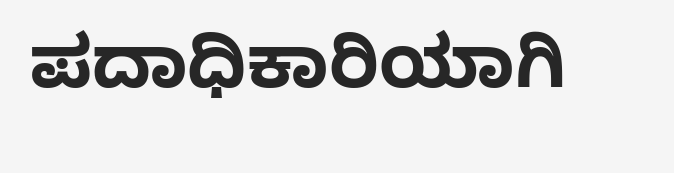ಪದಾಧಿಕಾರಿಯಾಗಿ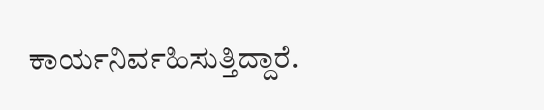ಕಾರ್ಯನಿರ್ವಹಿಸುತ್ತಿದ್ದಾರೆ.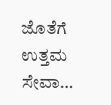ಜೊತೆಗೆ ಉತ್ತಮ ಸೇವಾ…